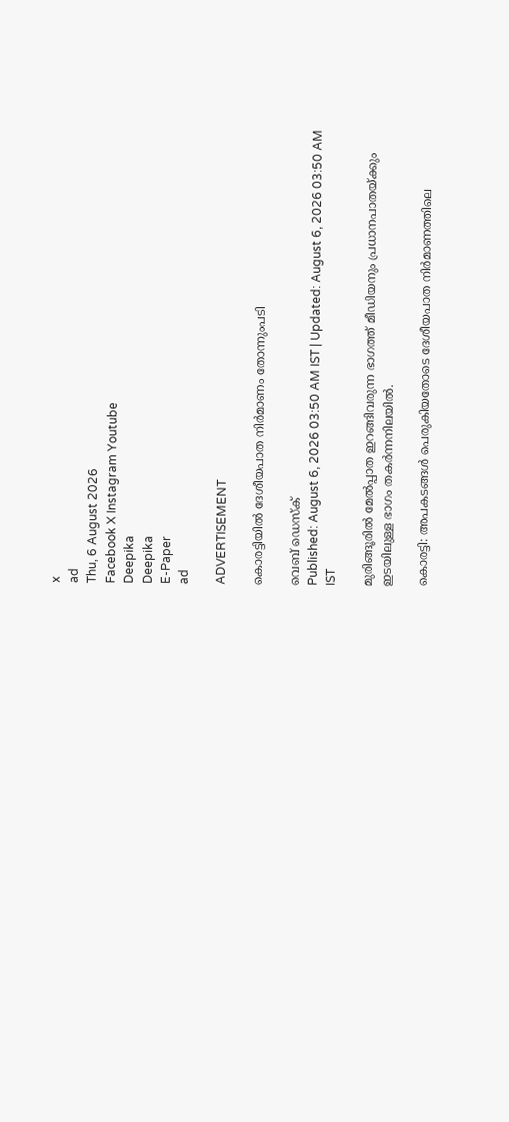x
ad
Thu, 6 August 2026
Facebook X Instagram Youtube
Deepika
Deepika
E-Paper
ad

ADVERTISEMENT

കൊരട്ടിയിൽ ദേശീയപാത നിർമാണം തോന്നുംപടി

വെബ് ഡെസ്ക്
Published: August 6, 2026 03:50 AM IST | Updated: August 6, 2026 03:50 AM IST

മുരിങ്ങൂരിൽ മേൽപ്പാത ഇറങ്ങിവരുന്ന ഭാഗത്ത് മീഡിയനും പ്രധാനപാതയ്ക്കും ഇടയിലുള്ള ഭാഗം തകർന്നനിലയിൽ.

കൊരട്ടി: അപകടങ്ങൾ പെരുകിയതോടെ ദേശീയപാത നിർമാണത്തിലെ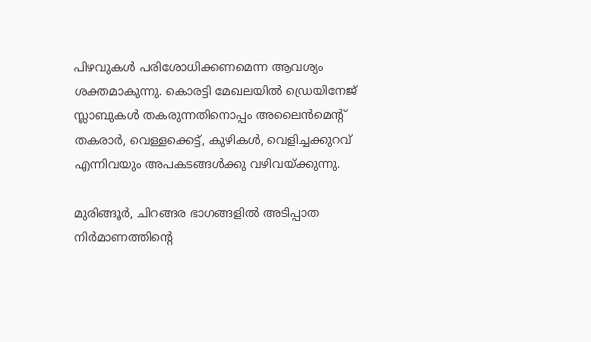പിഴവുകൾ പരിശോധിക്കണമെന്ന ആവശ്യം ശക്തമാകുന്നു. കൊരട്ടി മേഖലയിൽ ഡ്രെയിനേജ് സ്ലാബുകൾ തകരുന്നതിനൊപ്പം അലൈൻമെന്‍റ് തകരാർ, വെള്ളക്കെട്ട്, കുഴികൾ, വെളിച്ചക്കുറവ് എന്നിവയും അപകടങ്ങൾക്കു വഴിവയ്ക്കുന്നു.

മുരിങ്ങൂർ, ചിറങ്ങര ഭാഗങ്ങളിൽ അടിപ്പാത നിർമാണത്തിന്‍റെ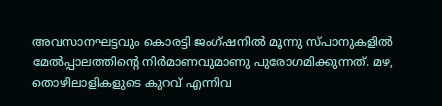അവസാനഘട്ടവും കൊരട്ടി ജംഗ്ഷനിൽ മൂന്നു സ്പാനുകളിൽ മേൽപ്പാലത്തിന്‍റെ നിർമാണവുമാണു പുരോഗമിക്കുന്നത്. മഴ, തൊഴിലാളികളുടെ കുറവ് എന്നിവ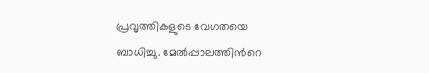പ്രവൃത്തികളുടെ വേഗതയെ ബാധിച്ചു. മേൽപ്പാലത്തിന്‍റെ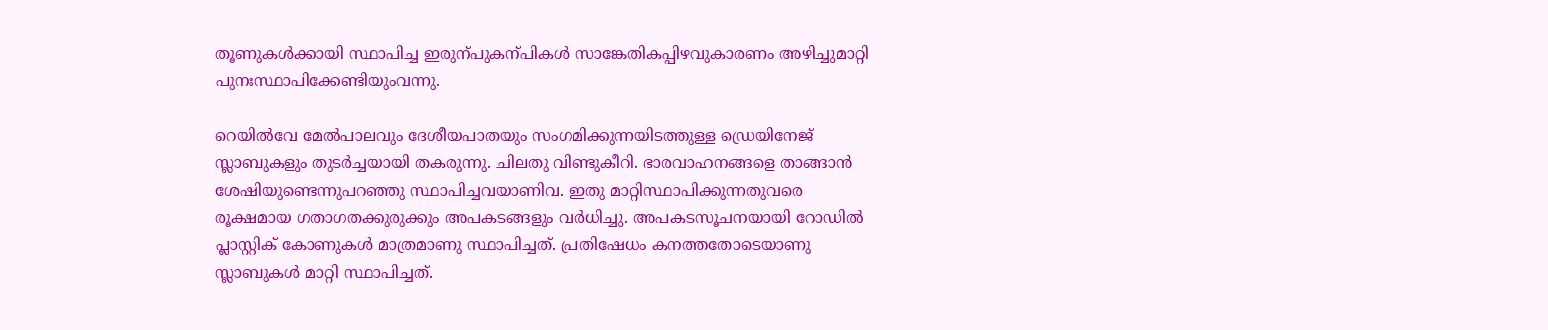തൂണുകൾക്കായി സ്ഥാപിച്ച ഇരുന്പുകന്പികൾ സാങ്കേതികപ്പിഴവുകാരണം അഴിച്ചുമാറ്റി പുനഃസ്ഥാപിക്കേണ്ടിയുംവന്നു.

റെയിൽവേ മേൽപാലവും ദേശീയപാതയും സംഗമിക്കുന്നയിടത്തുള്ള ഡ്രെയിനേജ് സ്ലാബുകളും തുടർച്ചയായി തകരുന്നു. ചിലതു വിണ്ടുകീറി. ഭാരവാഹനങ്ങളെ താങ്ങാൻ ശേഷിയുണ്ടെന്നുപറഞ്ഞു സ്ഥാപിച്ചവയാണിവ. ഇതു മാറ്റിസ്ഥാപിക്കുന്നതുവരെ രൂക്ഷമായ ഗതാഗതക്കുരുക്കും അപകടങ്ങളും വർധിച്ചു. അപകടസൂചനയായി റോഡിൽ പ്ലാസ്റ്റിക് കോണുകൾ മാത്രമാണു സ്ഥാപിച്ചത്. പ്രതിഷേധം കനത്തതോടെയാണു സ്ലാബുകൾ മാറ്റി സ്ഥാപിച്ചത്.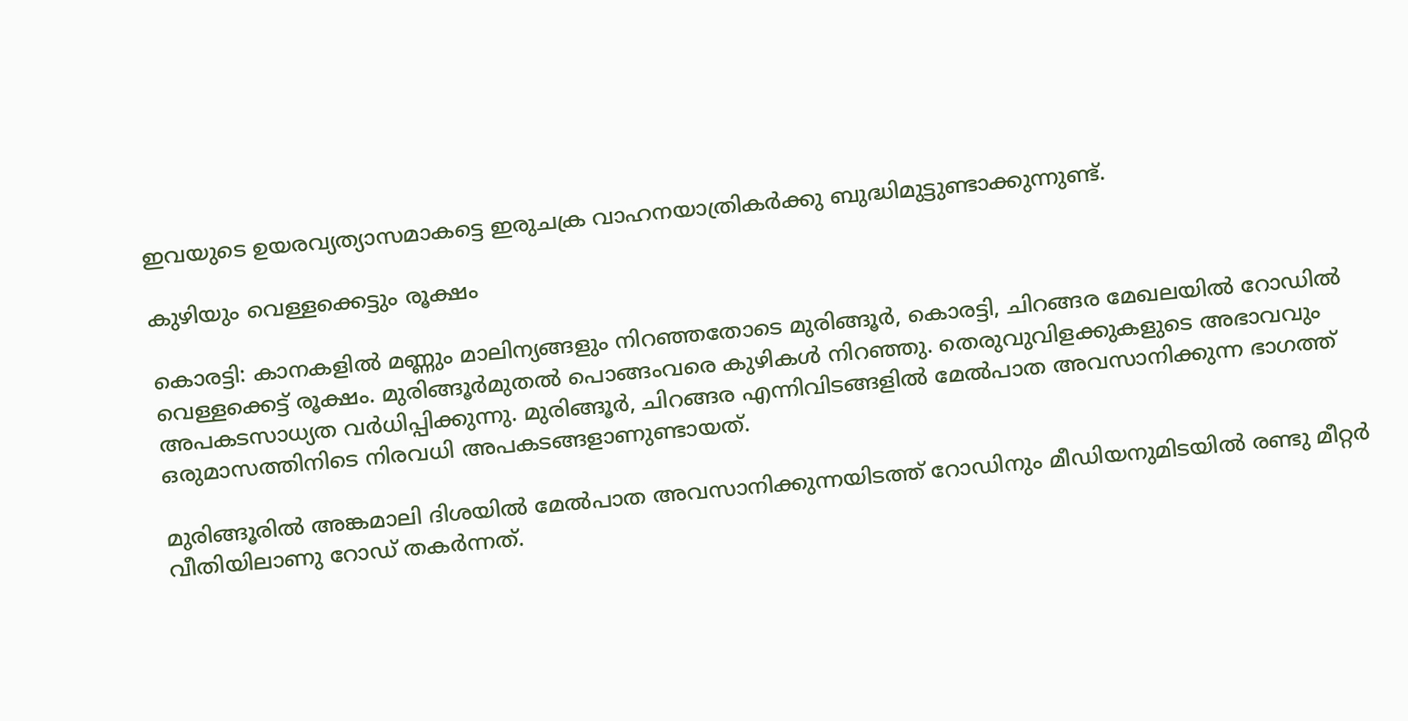ഇവയുടെ ഉയരവ്യത്യാസമാകട്ടെ ഇരുചക്ര വാഹനയാത്രികർക്കു ബുദ്ധിമുട്ടുണ്ടാക്കുന്നുണ്ട്.

കുഴിയും വെള്ളക്കെട്ടും രൂക്ഷം

കൊരട്ടി: കാനകളിൽ മണ്ണും മാലിന്യങ്ങളും നിറഞ്ഞതോടെ മുരിങ്ങൂർ, കൊരട്ടി, ചിറങ്ങര മേഖലയിൽ റോഡിൽ വെള്ളക്കെട്ട് രൂക്ഷം. മുരിങ്ങൂർമുതൽ പൊങ്ങംവരെ കുഴികൾ നിറഞ്ഞു. തെരുവുവിളക്കുകളുടെ അഭാവവും അപകടസാധ്യത വർധിപ്പിക്കുന്നു. മുരിങ്ങൂർ, ചിറങ്ങര എന്നിവിടങ്ങളിൽ മേൽപാത അവസാനിക്കുന്ന ഭാഗത്ത് ഒരുമാസത്തിനിടെ നിരവധി അപകടങ്ങളാണുണ്ടായത്.

മുരിങ്ങൂരിൽ അങ്കമാലി ദിശയിൽ മേൽപാത അവസാനിക്കുന്നയിടത്ത് റോഡിനും മീഡിയനുമിടയിൽ രണ്ടു മീറ്റർ വീതിയിലാണു റോഡ് തകർന്നത്.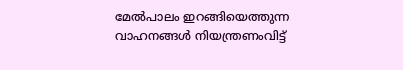മേൽപാലം ഇറങ്ങിയെത്തുന്ന വാഹനങ്ങൾ നിയന്ത്രണംവിട്ട്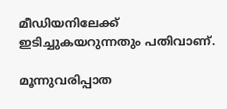മീഡിയനിലേക്ക് ഇടിച്ചുകയറുന്നതും പതിവാണ്.

മൂന്നുവരിപ്പാത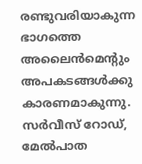രണ്ടുവരിയാകുന്ന ഭാഗത്തെ അലൈൻമെന്‍റും അപകടങ്ങൾക്കു കാരണമാകുന്നു. സർവീസ് റോഡ്, മേൽപാത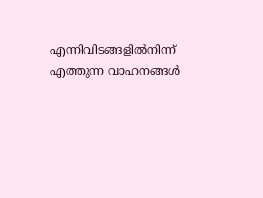എന്നിവിടങ്ങളിൽനിന്ന് എത്തുന്ന വാഹനങ്ങൾ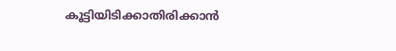കൂട്ടിയിടിക്കാതിരിക്കാൻ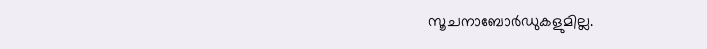സൂചനാബോർഡുകളുമില്ല.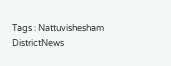Tags : Nattuvishesham DistrictNews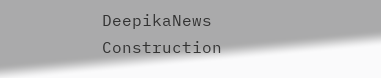DeepikaNews Construction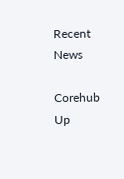Recent News

Corehub Up